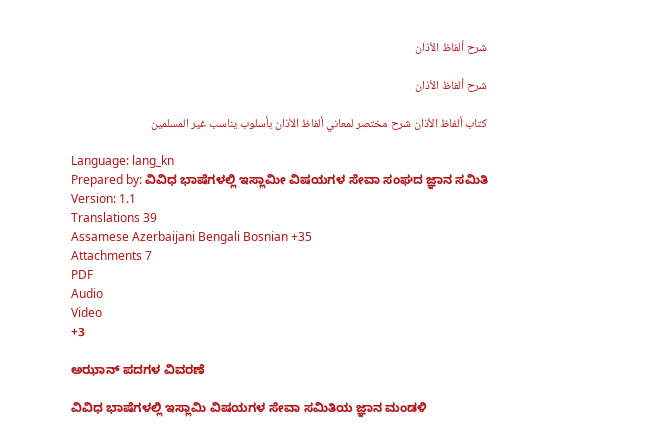شرح ألفاظ الأذان

شرح ألفاظ الأذان

كتاب ألفاظ الأذان شرح مختصر لمعاني ألفاظ الأذان بأسلوب يناسب غير المسلمين

Language: lang_kn
Prepared by: ವಿವಿಧ ಭಾಷೆಗಳಲ್ಲಿ ಇಸ್ಲಾಮೀ ವಿಷಯಗಳ ಸೇವಾ ಸಂಘದ ಜ್ಞಾನ ಸಮಿತಿ
Version: 1.1
Translations 39
Assamese Azerbaijani Bengali Bosnian +35
Attachments 7
PDF
Audio
Video
+3

ಅಝಾನ್ ಪದಗಳ ವಿವರಣೆ

ವಿವಿಧ ಭಾಷೆಗಳಲ್ಲಿ ಇಸ್ಲಾಮಿ ವಿಷಯಗಳ ಸೇವಾ ಸಮಿತಿಯ ಜ್ಞಾನ ಮಂಡಳಿ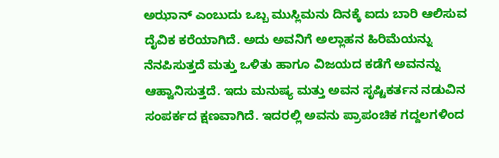ಅಝಾನ್ ಎಂಬುದು ಒಬ್ಬ ಮುಸ್ಲಿಮನು ದಿನಕ್ಕೆ ಐದು ಬಾರಿ ಆಲಿಸುವ ದೈವಿಕ ಕರೆಯಾಗಿದೆ. ಅದು ಅವನಿಗೆ ಅಲ್ಲಾಹನ ಹಿರಿಮೆಯನ್ನು ನೆನಪಿಸುತ್ತದೆ ಮತ್ತು ಒಳಿತು ಹಾಗೂ ವಿಜಯದ ಕಡೆಗೆ ಅವನನ್ನು ಆಹ್ವಾನಿಸುತ್ತದೆ. ಇದು ಮನುಷ್ಯ ಮತ್ತು ಅವನ ಸೃಷ್ಟಿಕರ್ತನ ನಡುವಿನ ಸಂಪರ್ಕದ ಕ್ಷಣವಾಗಿದೆ. ಇದರಲ್ಲಿ ಅವನು ಪ್ರಾಪಂಚಿಕ ಗದ್ದಲಗಳಿಂದ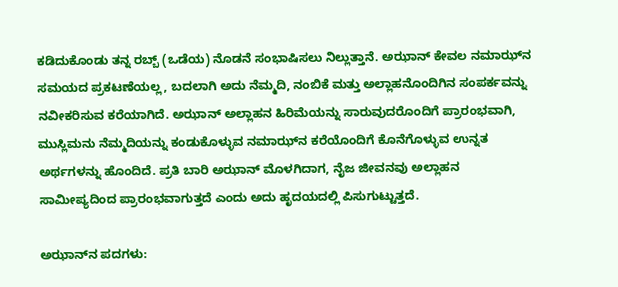ಕಡಿದುಕೊಂಡು ತನ್ನ ರಬ್ಬ್ (ಒಡೆಯ) ನೊಡನೆ ಸಂಭಾಷಿಸಲು ನಿಲ್ಲುತ್ತಾನೆ. ಅಝಾನ್ ಕೇವಲ ನಮಾಝ್‌ನ ಸಮಯದ ಪ್ರಕಟಣೆಯಲ್ಲ, ಬದಲಾಗಿ ಅದು ನೆಮ್ಮದಿ, ನಂಬಿಕೆ ಮತ್ತು ಅಲ್ಲಾಹನೊಂದಿಗಿನ ಸಂಪರ್ಕವನ್ನು ನವೀಕರಿಸುವ ಕರೆಯಾಗಿದೆ. ಅಝಾನ್ ಅಲ್ಲಾಹನ ಹಿರಿಮೆಯನ್ನು ಸಾರುವುದರೊಂದಿಗೆ ಪ್ರಾರಂಭವಾಗಿ, ಮುಸ್ಲಿಮನು ನೆಮ್ಮದಿಯನ್ನು ಕಂಡುಕೊಳ್ಳುವ ನಮಾಝ್‌ನ ಕರೆಯೊಂದಿಗೆ ಕೊನೆಗೊಳ್ಳುವ ಉನ್ನತ ಅರ್ಥಗಳನ್ನು ಹೊಂದಿದೆ. ಪ್ರತಿ ಬಾರಿ ಅಝಾನ್ ಮೊಳಗಿದಾಗ, ನೈಜ ಜೀವನವು ಅಲ್ಲಾಹನ ಸಾಮೀಪ್ಯದಿಂದ ಪ್ರಾರಂಭವಾಗುತ್ತದೆ ಎಂದು ಅದು ಹೃದಯದಲ್ಲಿ ಪಿಸುಗುಟ್ಟುತ್ತದೆ.

ಅಝಾನ್‌ನ ಪದಗಳು: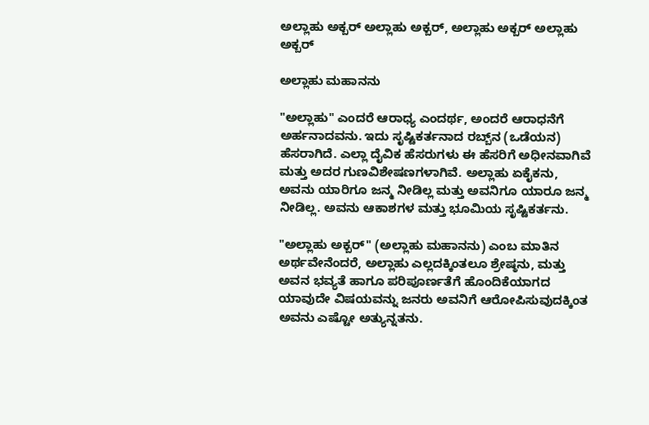ಅಲ್ಲಾಹು ಅಕ್ಬರ್ ಅಲ್ಲಾಹು ಅಕ್ಬರ್, ಅಲ್ಲಾಹು ಅಕ್ಬರ್ ಅಲ್ಲಾಹು ಅಕ್ಬರ್

ಅಲ್ಲಾಹು ಮಹಾನನು

"ಅಲ್ಲಾಹು" ಎಂದರೆ ಆರಾಧ್ಯ ಎಂದರ್ಥ, ಅಂದರೆ ಆರಾಧನೆಗೆ ಅರ್ಹನಾದವನು. ಇದು ಸೃಷ್ಟಿಕರ್ತನಾದ ರಬ್ಬ್‌ನ (ಒಡೆಯನ) ಹೆಸರಾಗಿದೆ. ಎಲ್ಲಾ ದೈವಿಕ ಹೆಸರುಗಳು ಈ ಹೆಸರಿಗೆ ಅಧೀನವಾಗಿವೆ ಮತ್ತು ಅದರ ಗುಣವಿಶೇಷಣಗಳಾಗಿವೆ. ಅಲ್ಲಾಹು ಏಕೈಕನು, ಅವನು ಯಾರಿಗೂ ಜನ್ಮ ನೀಡಿಲ್ಲ ಮತ್ತು ಅವನಿಗೂ ಯಾರೂ ಜನ್ಮ ನೀಡಿಲ್ಲ. ಅವನು ಆಕಾಶಗಳ ಮತ್ತು ಭೂಮಿಯ ಸೃಷ್ಟಿಕರ್ತನು.

"ಅಲ್ಲಾಹು ಅಕ್ಬರ್" (ಅಲ್ಲಾಹು ಮಹಾನನು) ಎಂಬ ಮಾತಿನ ಅರ್ಥವೇನೆಂದರೆ, ಅಲ್ಲಾಹು ಎಲ್ಲದಕ್ಕಿಂತಲೂ ಶ್ರೇಷ್ಠನು, ಮತ್ತು ಅವನ ಭವ್ಯತೆ ಹಾಗೂ ಪರಿಪೂರ್ಣತೆಗೆ ಹೊಂದಿಕೆಯಾಗದ ಯಾವುದೇ ವಿಷಯವನ್ನು ಜನರು ಅವನಿಗೆ ಆರೋಪಿಸುವುದಕ್ಕಿಂತ ಅವನು ಎಷ್ಟೋ ಅತ್ಯುನ್ನತನು.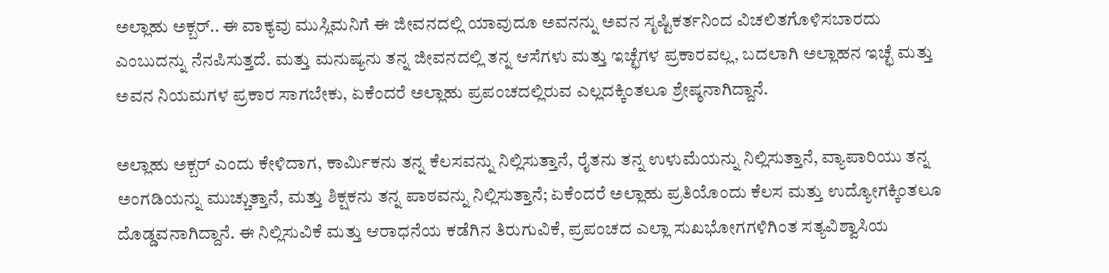ಅಲ್ಲಾಹು ಅಕ್ಬರ್.. ಈ ವಾಕ್ಯವು ಮುಸ್ಲಿಮನಿಗೆ ಈ ಜೀವನದಲ್ಲಿ ಯಾವುದೂ ಅವನನ್ನು ಅವನ ಸೃಷ್ಟಿಕರ್ತನಿಂದ ವಿಚಲಿತಗೊಳಿಸಬಾರದು ಎಂಬುದನ್ನು ನೆನಪಿಸುತ್ತದೆ. ಮತ್ತು ಮನುಷ್ಯನು ತನ್ನ ಜೀವನದಲ್ಲಿ ತನ್ನ ಆಸೆಗಳು ಮತ್ತು ಇಚ್ಛೆಗಳ ಪ್ರಕಾರವಲ್ಲ, ಬದಲಾಗಿ ಅಲ್ಲಾಹನ ಇಚ್ಛೆ ಮತ್ತು ಅವನ ನಿಯಮಗಳ ಪ್ರಕಾರ ಸಾಗಬೇಕು, ಏಕೆಂದರೆ ಅಲ್ಲಾಹು ಪ್ರಪಂಚದಲ್ಲಿರುವ ಎಲ್ಲದಕ್ಕಿಂತಲೂ ಶ್ರೇಷ್ಠನಾಗಿದ್ದಾನೆ.

ಅಲ್ಲಾಹು ಅಕ್ಬರ್ ಎಂದು ಕೇಳಿದಾಗ, ಕಾರ್ಮಿಕನು ತನ್ನ ಕೆಲಸವನ್ನು ನಿಲ್ಲಿಸುತ್ತಾನೆ, ರೈತನು ತನ್ನ ಉಳುಮೆಯನ್ನು ನಿಲ್ಲಿಸುತ್ತಾನೆ, ವ್ಯಾಪಾರಿಯು ತನ್ನ ಅಂಗಡಿಯನ್ನು ಮುಚ್ಚುತ್ತಾನೆ, ಮತ್ತು ಶಿಕ್ಷಕನು ತನ್ನ ಪಾಠವನ್ನು ನಿಲ್ಲಿಸುತ್ತಾನೆ; ಏಕೆಂದರೆ ಅಲ್ಲಾಹು ಪ್ರತಿಯೊಂದು ಕೆಲಸ ಮತ್ತು ಉದ್ಯೋಗಕ್ಕಿಂತಲೂ ದೊಡ್ಡವನಾಗಿದ್ದಾನೆ. ಈ ನಿಲ್ಲಿಸುವಿಕೆ ಮತ್ತು ಆರಾಧನೆಯ ಕಡೆಗಿನ ತಿರುಗುವಿಕೆ, ಪ್ರಪಂಚದ ಎಲ್ಲಾ ಸುಖಭೋಗಗಳಿಗಿಂತ ಸತ್ಯವಿಶ್ವಾಸಿಯ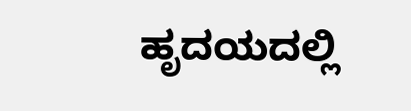ಹೃದಯದಲ್ಲಿ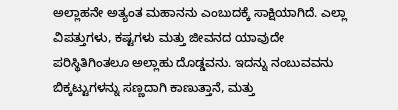ಅಲ್ಲಾಹನೇ ಅತ್ಯಂತ ಮಹಾನನು ಎಂಬುದಕ್ಕೆ ಸಾಕ್ಷಿಯಾಗಿದೆ. ಎಲ್ಲಾ ವಿಪತ್ತುಗಳು, ಕಷ್ಟಗಳು ಮತ್ತು ಜೀವನದ ಯಾವುದೇ ಪರಿಸ್ಥಿತಿಗಿಂತಲೂ ಅಲ್ಲಾಹು ದೊಡ್ಡವನು. ಇದನ್ನು ನಂಬುವವನು ಬಿಕ್ಕಟ್ಟುಗಳನ್ನು ಸಣ್ಣದಾಗಿ ಕಾಣುತ್ತಾನೆ, ಮತ್ತು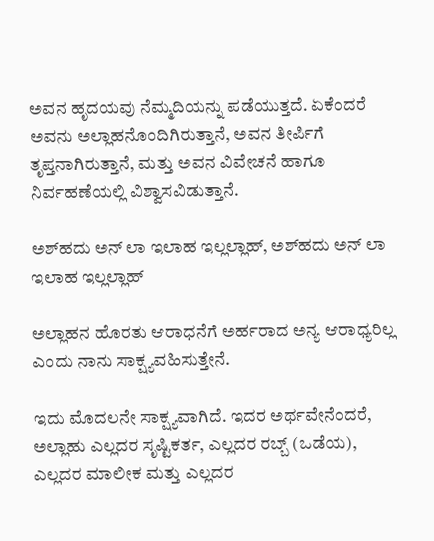ಅವನ ಹೃದಯವು ನೆಮ್ಮದಿಯನ್ನು ಪಡೆಯುತ್ತದೆ. ಏಕೆಂದರೆ ಅವನು ಅಲ್ಲಾಹನೊಂದಿಗಿರುತ್ತಾನೆ, ಅವನ ತೀರ್ಪಿಗೆ ತೃಪ್ತನಾಗಿರುತ್ತಾನೆ, ಮತ್ತು ಅವನ ವಿವೇಚನೆ ಹಾಗೂ ನಿರ್ವಹಣೆಯಲ್ಲಿ ವಿಶ್ವಾಸವಿಡುತ್ತಾನೆ.

ಅಶ್‌ಹದು ಅನ್ ಲಾ ಇಲಾಹ ಇಲ್ಲಲ್ಲಾಹ್, ಅಶ್‌ಹದು ಅನ್ ಲಾ ಇಲಾಹ ಇಲ್ಲಲ್ಲಾಹ್

ಅಲ್ಲಾಹನ ಹೊರತು ಆರಾಧನೆಗೆ ಅರ್ಹರಾದ ಅನ್ಯ ಆರಾಧ್ಯರಿಲ್ಲ ಎಂದು ನಾನು ಸಾಕ್ಷ್ಯವಹಿಸುತ್ತೇನೆ.

ಇದು ಮೊದಲನೇ ಸಾಕ್ಷ್ಯವಾಗಿದೆ. ಇದರ ಅರ್ಥವೇನೆಂದರೆ, ಅಲ್ಲಾಹು ಎಲ್ಲದರ ಸೃಷ್ಟಿಕರ್ತ, ಎಲ್ಲದರ ರಬ್ಬ್ (ಒಡೆಯ), ಎಲ್ಲದರ ಮಾಲೀಕ ಮತ್ತು ಎಲ್ಲದರ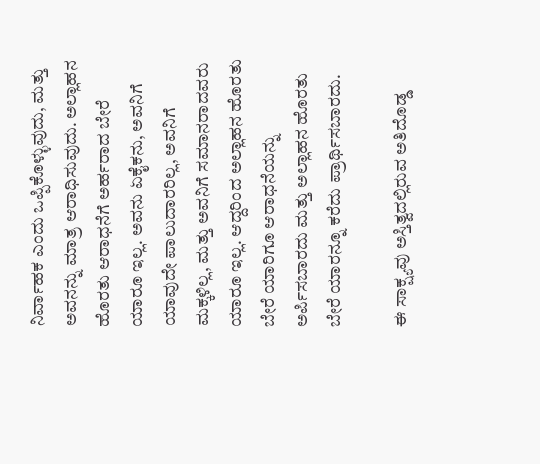ನಿರ್ವಾಹಕ ಎಂದು ಒಪ್ಪಿಕೊಳ್ಳುವುದು, ಮತ್ತು ಅವನನ್ನು ಮಾತ್ರ ಆರಾಧಿಸುವುದು. ಅಲ್ಲಾಹನ ಹೊರತು ಆರಾಧನೆಗೆ ಅರ್ಹರಾದ ಬೇರೆ ಯಾರೂ ಇಲ್ಲ. ಅವನು ಏಕೈಕನು, ಅವನಿಗೆ ಯಾವುದೇ ಪಾಲುದಾರರಿಲ್ಲ, ಅವನಿಗೆ ಮಕ್ಕಳಿಲ್ಲ, ಮತ್ತು ಅವನಿಗೆ ಸಮಾನರಾದವರು ಯಾರೂ ಇಲ್ಲ. ಆದ್ದರಿಂದ ಅಲ್ಲಾಹನ ಹೊರತು ಬೇರೆ ಯಾರಿಗೂ ಆರಾಧನೆಯನ್ನು ಅರ್ಪಿಸಬಾರದು ಮತ್ತು ಅಲ್ಲಾಹನ ಹೊರತು ಬೇರೆ ಯಾರನ್ನೂ ಕರೆದು ಪ್ರಾರ್ಥಿಸಬಾರದು.

ಈ ಸಾಕ್ಷ್ಯವು ಅಸ್ತಿತ್ವದಲ್ಲಿರುವ ಅತಿದೊಡ್ಡ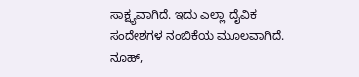ಸಾಕ್ಷ್ಯವಾಗಿದೆ. ಇದು ಎಲ್ಲಾ ದೈವಿಕ ಸಂದೇಶಗಳ ನಂಬಿಕೆಯ ಮೂಲವಾಗಿದೆ. ನೂಹ್,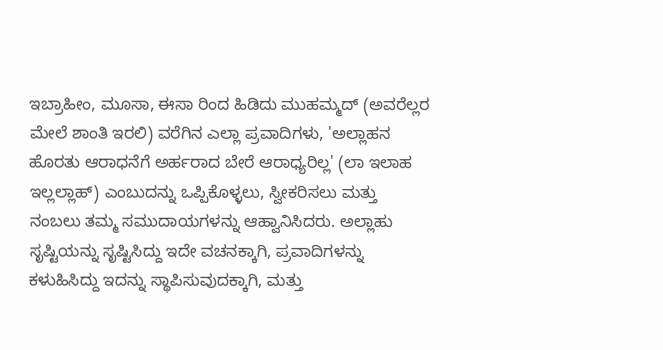ಇಬ್ರಾಹೀಂ, ಮೂಸಾ, ಈಸಾ ರಿಂದ ಹಿಡಿದು ಮುಹಮ್ಮದ್ (ಅವರೆಲ್ಲರ ಮೇಲೆ ಶಾಂತಿ ಇರಲಿ) ವರೆಗಿನ ಎಲ್ಲಾ ಪ್ರವಾದಿಗಳು, 'ಅಲ್ಲಾಹನ ಹೊರತು ಆರಾಧನೆಗೆ ಅರ್ಹರಾದ ಬೇರೆ ಆರಾಧ್ಯರಿಲ್ಲ' (ಲಾ ಇಲಾಹ ಇಲ್ಲಲ್ಲಾಹ್) ಎಂಬುದನ್ನು ಒಪ್ಪಿಕೊಳ್ಳಲು, ಸ್ವೀಕರಿಸಲು ಮತ್ತು ನಂಬಲು ತಮ್ಮ ಸಮುದಾಯಗಳನ್ನು ಆಹ್ವಾನಿಸಿದರು. ಅಲ್ಲಾಹು ಸೃಷ್ಟಿಯನ್ನು ಸೃಷ್ಟಿಸಿದ್ದು ಇದೇ ವಚನಕ್ಕಾಗಿ, ಪ್ರವಾದಿಗಳನ್ನು ಕಳುಹಿಸಿದ್ದು ಇದನ್ನು ಸ್ಥಾಪಿಸುವುದಕ್ಕಾಗಿ, ಮತ್ತು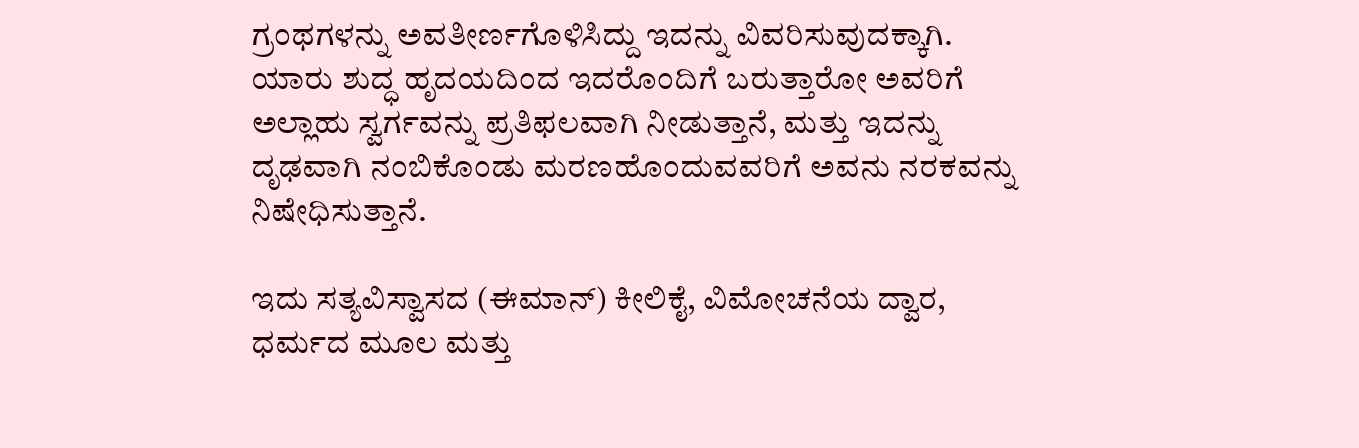ಗ್ರಂಥಗಳನ್ನು ಅವತೀರ್ಣಗೊಳಿಸಿದ್ದು ಇದನ್ನು ವಿವರಿಸುವುದಕ್ಕಾಗಿ. ಯಾರು ಶುದ್ಧ ಹೃದಯದಿಂದ ಇದರೊಂದಿಗೆ ಬರುತ್ತಾರೋ ಅವರಿಗೆ ಅಲ್ಲಾಹು ಸ್ವರ್ಗವನ್ನು ಪ್ರತಿಫಲವಾಗಿ ನೀಡುತ್ತಾನೆ, ಮತ್ತು ಇದನ್ನು ದೃಢವಾಗಿ ನಂಬಿಕೊಂಡು ಮರಣಹೊಂದುವವರಿಗೆ ಅವನು ನರಕವನ್ನು ನಿಷೇಧಿಸುತ್ತಾನೆ.

ಇದು ಸತ್ಯವಿಸ್ವಾಸದ (ಈಮಾನ್) ಕೀಲಿಕೈ, ವಿಮೋಚನೆಯ ದ್ವಾರ, ಧರ್ಮದ ಮೂಲ ಮತ್ತು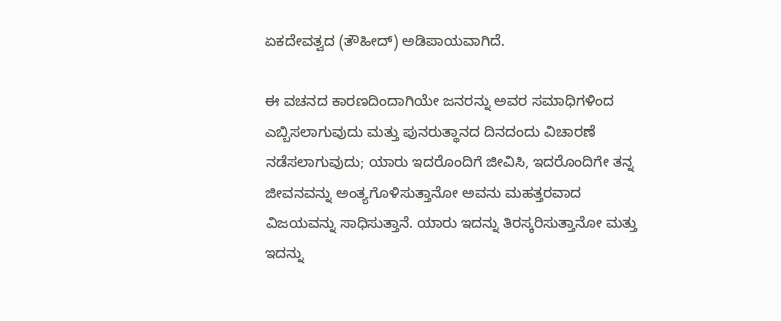ಏಕದೇವತ್ವದ (ತೌಹೀದ್) ಅಡಿಪಾಯವಾಗಿದೆ.

ಈ ವಚನದ ಕಾರಣದಿಂದಾಗಿಯೇ ಜನರನ್ನು ಅವರ ಸಮಾಧಿಗಳಿಂದ ಎಬ್ಬಿಸಲಾಗುವುದು ಮತ್ತು ಪುನರುತ್ಥಾನದ ದಿನದಂದು ವಿಚಾರಣೆ ನಡೆಸಲಾಗುವುದು; ಯಾರು ಇದರೊಂದಿಗೆ ಜೀವಿಸಿ, ಇದರೊಂದಿಗೇ ತನ್ನ ಜೀವನವನ್ನು ಅಂತ್ಯಗೊಳಿಸುತ್ತಾನೋ ಅವನು ಮಹತ್ತರವಾದ ವಿಜಯವನ್ನು ಸಾಧಿಸುತ್ತಾನೆ. ಯಾರು ಇದನ್ನು ತಿರಸ್ಕರಿಸುತ್ತಾನೋ ಮತ್ತು ಇದನ್ನು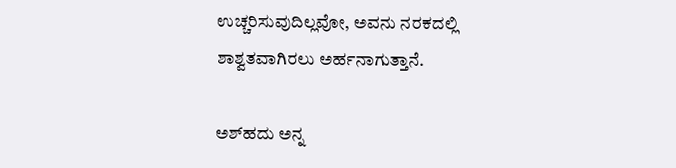ಉಚ್ಚರಿಸುವುದಿಲ್ಲವೋ, ಅವನು ನರಕದಲ್ಲಿ ಶಾಶ್ವತವಾಗಿರಲು ಅರ್ಹನಾಗುತ್ತಾನೆ.

ಅಶ್‌ಹದು ಅನ್ನ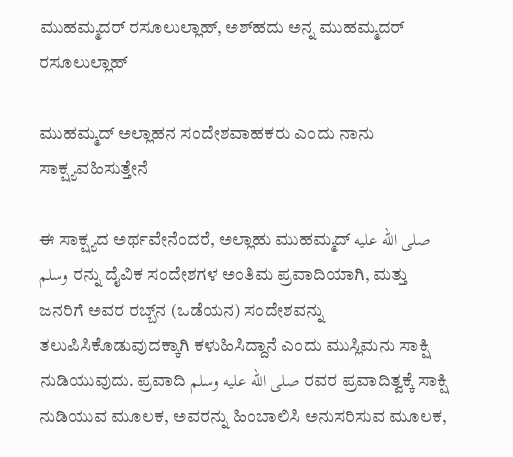ಮುಹಮ್ಮದರ್ ರಸೂಲುಲ್ಲಾಹ್, ಅಶ್‌ಹದು ಅನ್ನ ಮುಹಮ್ಮದರ್ ರಸೂಲುಲ್ಲಾಹ್

ಮುಹಮ್ಮದ್ ಅಲ್ಲಾಹನ ಸಂದೇಶವಾಹಕರು ಎಂದು ನಾನು ಸಾಕ್ಷ್ಯವಹಿಸುತ್ತೇನೆ

ಈ ಸಾಕ್ಷ್ಯದ ಅರ್ಥವೇನೆಂದರೆ, ಅಲ್ಲಾಹು ಮುಹಮ್ಮದ್ صلى الله عليه وسلم ರನ್ನು ದೈವಿಕ ಸಂದೇಶಗಳ ಅಂತಿಮ ಪ್ರವಾದಿಯಾಗಿ, ಮತ್ತು ಜನರಿಗೆ ಅವರ ರಬ್ಬ್‌ನ (ಒಡೆಯನ) ಸಂದೇಶವನ್ನು ತಲುಪಿಸಿಕೊಡುವುದಕ್ಕಾಗಿ ಕಳುಹಿಸಿದ್ದಾನೆ ಎಂದು ಮುಸ್ಲಿಮನು ಸಾಕ್ಷಿ ನುಡಿಯುವುದು. ಪ್ರವಾದಿ صلى الله عليه وسلم ರವರ ಪ್ರವಾದಿತ್ವಕ್ಕೆ ಸಾಕ್ಷಿ ನುಡಿಯುವ ಮೂಲಕ, ಅವರನ್ನು ಹಿಂಬಾಲಿಸಿ ಅನುಸರಿಸುವ ಮೂಲಕ,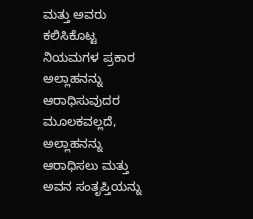ಮತ್ತು ಅವರು ಕಲಿಸಿಕೊಟ್ಟ ನಿಯಮಗಳ ಪ್ರಕಾರ ಅಲ್ಲಾಹನನ್ನು ಆರಾಧಿಸುವುದರ ಮೂಲಕವಲ್ಲದೆ, ಅಲ್ಲಾಹನನ್ನು ಆರಾಧಿಸಲು ಮತ್ತು ಅವನ ಸಂತೃಪ್ತಿಯನ್ನು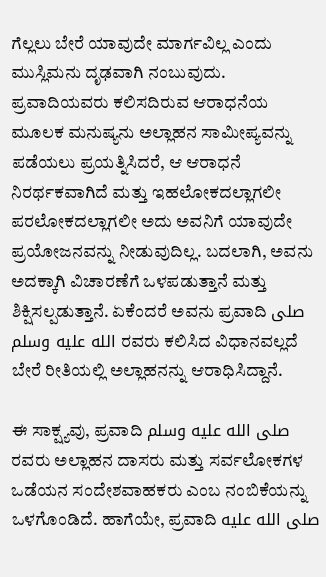ಗೆಲ್ಲಲು ಬೇರೆ ಯಾವುದೇ ಮಾರ್ಗವಿಲ್ಲ ಎಂದು ಮುಸ್ಲಿಮನು ದೃಢವಾಗಿ ನಂಬುವುದು. ಪ್ರವಾದಿಯವರು ಕಲಿಸದಿರುವ ಆರಾಧನೆಯ ಮೂಲಕ ಮನುಷ್ಯನು ಅಲ್ಲಾಹನ ಸಾಮೀಪ್ಯವನ್ನು ಪಡೆಯಲು ಪ್ರಯತ್ನಿಸಿದರೆ, ಆ ಆರಾಧನೆ ನಿರರ್ಥಕವಾಗಿದೆ ಮತ್ತು ಇಹಲೋಕದಲ್ಲಾಗಲೀ ಪರಲೋಕದಲ್ಲಾಗಲೀ ಅದು ಅವನಿಗೆ ಯಾವುದೇ ಪ್ರಯೋಜನವನ್ನು ನೀಡುವುದಿಲ್ಲ. ಬದಲಾಗಿ, ಅವನು ಅದಕ್ಕಾಗಿ ವಿಚಾರಣೆಗೆ ಒಳಪಡುತ್ತಾನೆ ಮತ್ತು ಶಿಕ್ಷಿಸಲ್ಪಡುತ್ತಾನೆ. ಏಕೆಂದರೆ ಅವನು ಪ್ರವಾದಿ صلى الله عليه وسلم ರವರು ಕಲಿಸಿದ ವಿಧಾನವಲ್ಲದೆ ಬೇರೆ ರೀತಿಯಲ್ಲಿ ಅಲ್ಲಾಹನನ್ನು ಆರಾಧಿಸಿದ್ದಾನೆ.

ಈ ಸಾಕ್ಷ್ಯವು, ಪ್ರವಾದಿ صلى الله عليه وسلم ರವರು ಅಲ್ಲಾಹನ ದಾಸರು ಮತ್ತು ಸರ್ವಲೋಕಗಳ ಒಡೆಯನ ಸಂದೇಶವಾಹಕರು ಎಂಬ ನಂಬಿಕೆಯನ್ನು ಒಳಗೊಂಡಿದೆ. ಹಾಗೆಯೇ, ಪ್ರವಾದಿ صلى الله عليه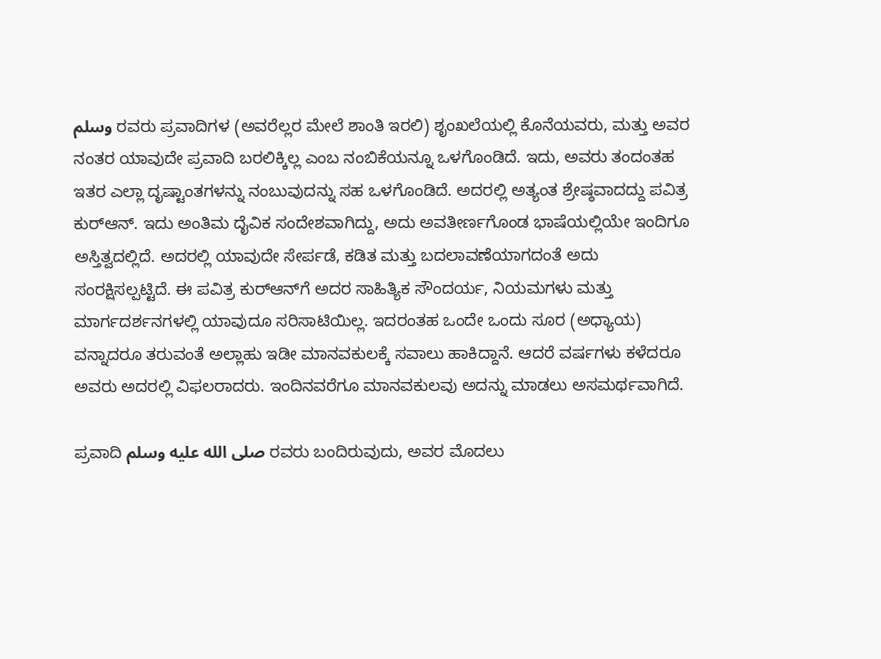وسلم ರವರು ಪ್ರವಾದಿಗಳ (ಅವರೆಲ್ಲರ ಮೇಲೆ ಶಾಂತಿ ಇರಲಿ) ಶೃಂಖಲೆಯಲ್ಲಿ ಕೊನೆಯವರು, ಮತ್ತು ಅವರ ನಂತರ ಯಾವುದೇ ಪ್ರವಾದಿ ಬರಲಿಕ್ಕಿಲ್ಲ ಎಂಬ ನಂಬಿಕೆಯನ್ನೂ ಒಳಗೊಂಡಿದೆ. ಇದು, ಅವರು ತಂದಂತಹ ಇತರ ಎಲ್ಲಾ ದೃಷ್ಟಾಂತಗಳನ್ನು ನಂಬುವುದನ್ನು ಸಹ ಒಳಗೊಂಡಿದೆ. ಅದರಲ್ಲಿ ಅತ್ಯಂತ ಶ್ರೇಷ್ಠವಾದದ್ದು ಪವಿತ್ರ ಕುರ್‌ಆನ್. ಇದು ಅಂತಿಮ ದೈವಿಕ ಸಂದೇಶವಾಗಿದ್ದು, ಅದು ಅವತೀರ್ಣಗೊಂಡ ಭಾಷೆಯಲ್ಲಿಯೇ ಇಂದಿಗೂ ಅಸ್ತಿತ್ವದಲ್ಲಿದೆ. ಅದರಲ್ಲಿ ಯಾವುದೇ ಸೇರ್ಪಡೆ, ಕಡಿತ ಮತ್ತು ಬದಲಾವಣೆಯಾಗದಂತೆ ಅದು ಸಂರಕ್ಷಿಸಲ್ಪಟ್ಟಿದೆ. ಈ ಪವಿತ್ರ ಕುರ್‌ಆನ್‌ಗೆ ಅದರ ಸಾಹಿತ್ಯಿಕ ಸೌಂದರ್ಯ, ನಿಯಮಗಳು ಮತ್ತು ಮಾರ್ಗದರ್ಶನಗಳಲ್ಲಿ ಯಾವುದೂ ಸರಿಸಾಟಿಯಿಲ್ಲ. ಇದರಂತಹ ಒಂದೇ ಒಂದು ಸೂರ (ಅಧ್ಯಾಯ) ವನ್ನಾದರೂ ತರುವಂತೆ ಅಲ್ಲಾಹು ಇಡೀ ಮಾನವಕುಲಕ್ಕೆ ಸವಾಲು ಹಾಕಿದ್ದಾನೆ. ಆದರೆ ವರ್ಷಗಳು ಕಳೆದರೂ ಅವರು ಅದರಲ್ಲಿ ವಿಫಲರಾದರು. ಇಂದಿನವರೆಗೂ ಮಾನವಕುಲವು ಅದನ್ನು ಮಾಡಲು ಅಸಮರ್ಥವಾಗಿದೆ.

ಪ್ರವಾದಿ صلى الله عليه وسلم ರವರು ಬಂದಿರುವುದು, ಅವರ ಮೊದಲು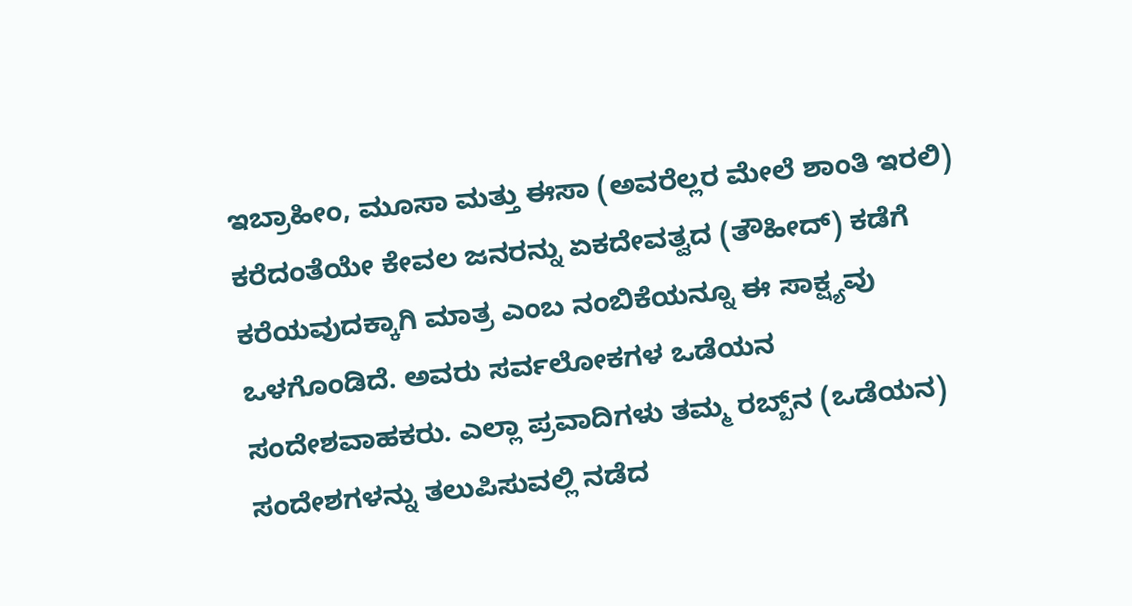ಇಬ್ರಾಹೀಂ, ಮೂಸಾ ಮತ್ತು ಈಸಾ (ಅವರೆಲ್ಲರ ಮೇಲೆ ಶಾಂತಿ ಇರಲಿ) ಕರೆದಂತೆಯೇ ಕೇವಲ ಜನರನ್ನು ಏಕದೇವತ್ವದ (ತೌಹೀದ್) ಕಡೆಗೆ ಕರೆಯವುದಕ್ಕಾಗಿ ಮಾತ್ರ ಎಂಬ ನಂಬಿಕೆಯನ್ನೂ ಈ ಸಾಕ್ಷ್ಯವು ಒಳಗೊಂಡಿದೆ. ಅವರು ಸರ್ವಲೋಕಗಳ ಒಡೆಯನ ಸಂದೇಶವಾಹಕರು. ಎಲ್ಲಾ ಪ್ರವಾದಿಗಳು ತಮ್ಮ ರಬ್ಬ್‌ನ (ಒಡೆಯನ) ಸಂದೇಶಗಳನ್ನು ತಲುಪಿಸುವಲ್ಲಿ ನಡೆದ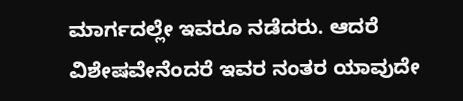ಮಾರ್ಗದಲ್ಲೇ ಇವರೂ ನಡೆದರು. ಆದರೆ ವಿಶೇಷವೇನೆಂದರೆ ಇವರ ನಂತರ ಯಾವುದೇ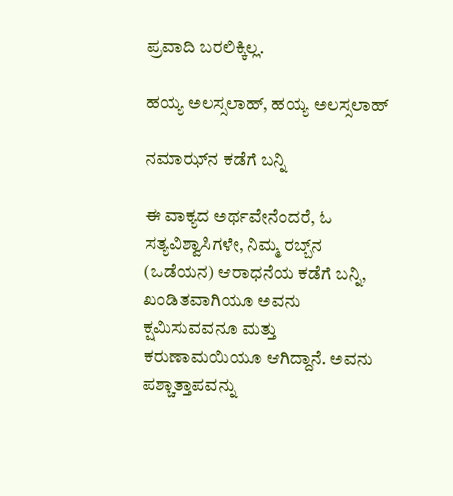ಪ್ರವಾದಿ ಬರಲಿಕ್ಕಿಲ್ಲ.

ಹಯ್ಯ ಅಲಸ್ಸಲಾಹ್, ಹಯ್ಯ ಅಲಸ್ಸಲಾಹ್

ನಮಾಝ್‌ನ ಕಡೆಗೆ ಬನ್ನಿ

ಈ ವಾಕ್ಯದ ಅರ್ಥವೇನೆಂದರೆ, ಓ ಸತ್ಯವಿಶ್ವಾಸಿಗಳೇ, ನಿಮ್ಮ ರಬ್ಬ್‌ನ (ಒಡೆಯನ) ಆರಾಧನೆಯ ಕಡೆಗೆ ಬನ್ನಿ, ಖಂಡಿತವಾಗಿಯೂ ಅವನು ಕ್ಷಮಿಸುವವನೂ ಮತ್ತು ಕರುಣಾಮಯಿಯೂ ಆಗಿದ್ದಾನೆ. ಅವನು ಪಶ್ಚಾತ್ತಾಪವನ್ನು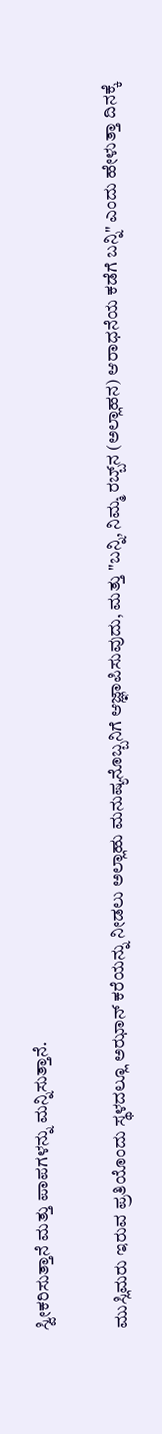ಸ್ವೀಕರಿಸುತ್ತಾನೆ ಮತ್ತು ಪಾಪಗಳನ್ನು ಮನ್ನಿಸುತ್ತಾನೆ.

ಮುಸ್ಲಿಮರು ಇರುವ ಪ್ರತಿಯೊಂದು ಸ್ಥಳದಲ್ಲೂ ಅಝಾನ್ ಕರೆಯನ್ನು ನೀಡಲು ಅಲ್ಲಾಹು ಮನುಷ್ಯನೊಬ್ಬನಿಗೆ ಆಜ್ಞಾಪಿಸುವುದು, ಮತ್ತು "ಬನ್ನಿ, ನಿಮ್ಮ ರಬ್ಬ್‌ನ (ಅಲ್ಲಾಹನ) ಆರಾಧನೆಯ ಕಡೆಗೆ ಬನ್ನಿ" ಎಂದು ಹೇಳುತ್ತಾ ದಿನಕ್ಕೆ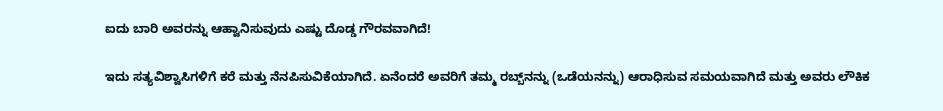ಐದು ಬಾರಿ ಅವರನ್ನು ಆಹ್ವಾನಿಸುವುದು ಎಷ್ಟು ದೊಡ್ಡ ಗೌರವವಾಗಿದೆ!

ಇದು ಸತ್ಯವಿಶ್ವಾಸಿಗಳಿಗೆ ಕರೆ ಮತ್ತು ನೆನಪಿಸುವಿಕೆಯಾಗಿದೆ. ಏನೆಂದರೆ ಅವರಿಗೆ ತಮ್ಮ ರಬ್ಬ್‌ನನ್ನು (ಒಡೆಯನನ್ನು) ಆರಾಧಿಸುವ ಸಮಯವಾಗಿದೆ ಮತ್ತು ಅವರು ಲೌಕಿಕ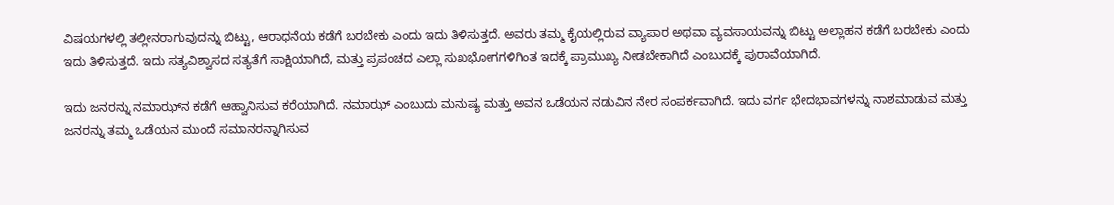ವಿಷಯಗಳಲ್ಲಿ ತಲ್ಲೀನರಾಗುವುದನ್ನು ಬಿಟ್ಟು, ಆರಾಧನೆಯ ಕಡೆಗೆ ಬರಬೇಕು ಎಂದು ಇದು ತಿಳಿಸುತ್ತದೆ. ಅವರು ತಮ್ಮ ಕೈಯಲ್ಲಿರುವ ವ್ಯಾಪಾರ ಅಥವಾ ವ್ಯವಸಾಯವನ್ನು ಬಿಟ್ಟು ಅಲ್ಲಾಹನ ಕಡೆಗೆ ಬರಬೇಕು ಎಂದು ಇದು ತಿಳಿಸುತ್ತದೆ. ಇದು ಸತ್ಯವಿಶ್ವಾಸದ ಸತ್ಯತೆಗೆ ಸಾಕ್ಷಿಯಾಗಿದೆ, ಮತ್ತು ಪ್ರಪಂಚದ ಎಲ್ಲಾ ಸುಖಭೋಗಗಳಿಗಿಂತ ಇದಕ್ಕೆ ಪ್ರಾಮುಖ್ಯ ನೀಡಬೇಕಾಗಿದೆ ಎಂಬುದಕ್ಕೆ ಪುರಾವೆಯಾಗಿದೆ.

ಇದು ಜನರನ್ನು ನಮಾಝ್‌ನ ಕಡೆಗೆ ಆಹ್ವಾನಿಸುವ ಕರೆಯಾಗಿದೆ. ನಮಾಝ್ ಎಂಬುದು ಮನುಷ್ಯ ಮತ್ತು ಅವನ ಒಡೆಯನ ನಡುವಿನ ನೇರ ಸಂಪರ್ಕವಾಗಿದೆ. ಇದು ವರ್ಗ ಭೇದಭಾವಗಳನ್ನು ನಾಶಮಾಡುವ ಮತ್ತು ಜನರನ್ನು ತಮ್ಮ ಒಡೆಯನ ಮುಂದೆ ಸಮಾನರನ್ನಾಗಿಸುವ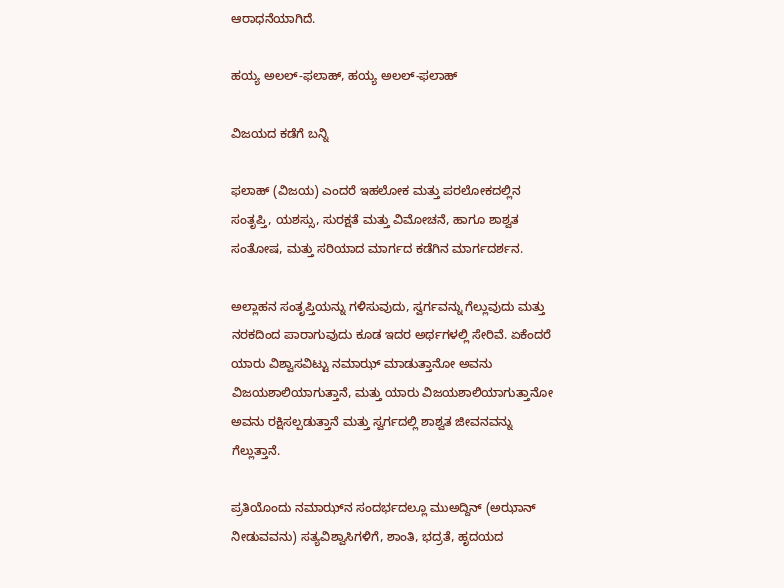ಆರಾಧನೆಯಾಗಿದೆ.

ಹಯ್ಯ ಅಲಲ್-ಫಲಾಹ್, ಹಯ್ಯ ಅಲಲ್-ಫಲಾಹ್

ವಿಜಯದ ಕಡೆಗೆ ಬನ್ನಿ

ಫಲಾಹ್ (ವಿಜಯ) ಎಂದರೆ ಇಹಲೋಕ ಮತ್ತು ಪರಲೋಕದಲ್ಲಿನ ಸಂತೃಪ್ತಿ, ಯಶಸ್ಸು, ಸುರಕ್ಷತೆ ಮತ್ತು ವಿಮೋಚನೆ, ಹಾಗೂ ಶಾಶ್ವತ ಸಂತೋಷ, ಮತ್ತು ಸರಿಯಾದ ಮಾರ್ಗದ ಕಡೆಗಿನ ಮಾರ್ಗದರ್ಶನ.

ಅಲ್ಲಾಹನ ಸಂತೃಪ್ತಿಯನ್ನು ಗಳಿಸುವುದು, ಸ್ವರ್ಗವನ್ನು ಗೆಲ್ಲುವುದು ಮತ್ತು ನರಕದಿಂದ ಪಾರಾಗುವುದು ಕೂಡ ಇದರ ಅರ್ಥಗಳಲ್ಲಿ ಸೇರಿವೆ. ಏಕೆಂದರೆ ಯಾರು ವಿಶ್ವಾಸವಿಟ್ಟು ನಮಾಝ್ ಮಾಡುತ್ತಾನೋ ಅವನು ವಿಜಯಶಾಲಿಯಾಗುತ್ತಾನೆ, ಮತ್ತು ಯಾರು ವಿಜಯಶಾಲಿಯಾಗುತ್ತಾನೋ ಅವನು ರಕ್ಷಿಸಲ್ಪಡುತ್ತಾನೆ ಮತ್ತು ಸ್ವರ್ಗದಲ್ಲಿ ಶಾಶ್ವತ ಜೀವನವನ್ನು ಗೆಲ್ಲುತ್ತಾನೆ.

ಪ್ರತಿಯೊಂದು ನಮಾಝ್‌ನ ಸಂದರ್ಭದಲ್ಲೂ ಮುಅದ್ದಿನ್ (ಅಝಾನ್ ನೀಡುವವನು) ಸತ್ಯವಿಶ್ವಾಸಿಗಳಿಗೆ, ಶಾಂತಿ, ಭದ್ರತೆ, ಹೃದಯದ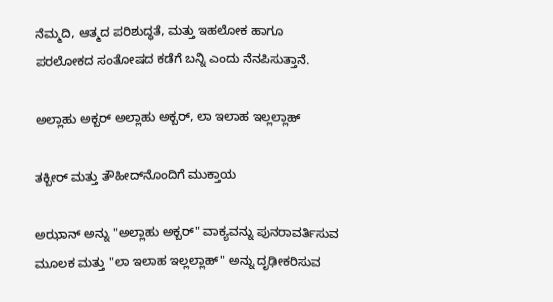ನೆಮ್ಮದಿ, ಆತ್ಮದ ಪರಿಶುದ್ಧತೆ, ಮತ್ತು ಇಹಲೋಕ ಹಾಗೂ ಪರಲೋಕದ ಸಂತೋಷದ ಕಡೆಗೆ ಬನ್ನಿ ಎಂದು ನೆನಪಿಸುತ್ತಾನೆ.

ಅಲ್ಲಾಹು ಅಕ್ಬರ್ ಅಲ್ಲಾಹು ಅಕ್ಬರ್, ಲಾ ಇಲಾಹ ಇಲ್ಲಲ್ಲಾಹ್

ತಕ್ಬೀರ್ ಮತ್ತು ತೌಹೀದ್‌ನೊಂದಿಗೆ ಮುಕ್ತಾಯ

ಅಝಾನ್ ಅನ್ನು "ಅಲ್ಲಾಹು ಅಕ್ಬರ್" ವಾಕ್ಯವನ್ನು ಪುನರಾವರ್ತಿಸುವ ಮೂಲಕ ಮತ್ತು "ಲಾ ಇಲಾಹ ಇಲ್ಲಲ್ಲಾಹ್" ಅನ್ನು ದೃಢೀಕರಿಸುವ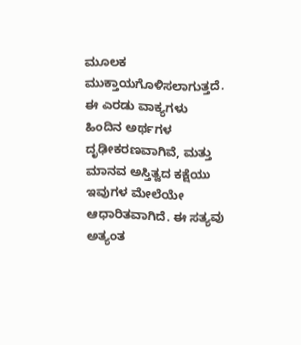ಮೂಲಕ ಮುಕ್ತಾಯಗೊಳಿಸಲಾಗುತ್ತದೆ. ಈ ಎರಡು ವಾಕ್ಯಗಳು ಹಿಂದಿನ ಅರ್ಥಗಳ ದೃಢೀಕರಣವಾಗಿವೆ, ಮತ್ತು ಮಾನವ ಅಸ್ತಿತ್ವದ ಕಕ್ಷೆಯು ಇವುಗಳ ಮೇಲೆಯೇ ಆಧಾರಿತವಾಗಿದೆ. ಈ ಸತ್ಯವು ಅತ್ಯಂತ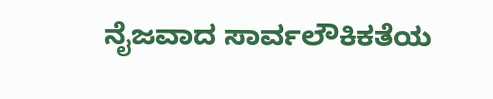ನೈಜವಾದ ಸಾರ್ವಲೌಕಿಕತೆಯ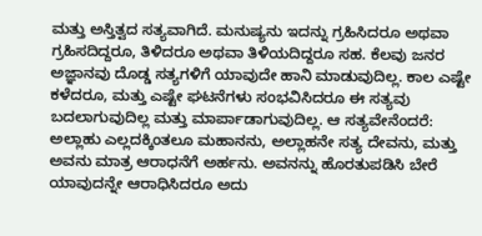ಮತ್ತು ಅಸ್ತಿತ್ವದ ಸತ್ಯವಾಗಿದೆ. ಮನುಷ್ಯನು ಇದನ್ನು ಗ್ರಹಿಸಿದರೂ ಅಥವಾ ಗ್ರಹಿಸದಿದ್ದರೂ, ತಿಳಿದರೂ ಅಥವಾ ತಿಳಿಯದಿದ್ದರೂ ಸಹ. ಕೆಲವು ಜನರ ಅಜ್ಞಾನವು ದೊಡ್ಡ ಸತ್ಯಗಳಿಗೆ ಯಾವುದೇ ಹಾನಿ ಮಾಡುವುದಿಲ್ಲ. ಕಾಲ ಎಷ್ಟೇ ಕಳೆದರೂ, ಮತ್ತು ಎಷ್ಟೇ ಘಟನೆಗಳು ಸಂಭವಿಸಿದರೂ ಈ ಸತ್ಯವು ಬದಲಾಗುವುದಿಲ್ಲ ಮತ್ತು ಮಾರ್ಪಾಡಾಗುವುದಿಲ್ಲ. ಆ ಸತ್ಯವೇನೆಂದರೆ: ಅಲ್ಲಾಹು ಎಲ್ಲದಕ್ಕಿಂತಲೂ ಮಹಾನನು, ಅಲ್ಲಾಹನೇ ಸತ್ಯ ದೇವನು, ಮತ್ತು ಅವನು ಮಾತ್ರ ಆರಾಧನೆಗೆ ಅರ್ಹನು. ಅವನನ್ನು ಹೊರತುಪಡಿಸಿ ಬೇರೆ ಯಾವುದನ್ನೇ ಆರಾಧಿಸಿದರೂ ಅದು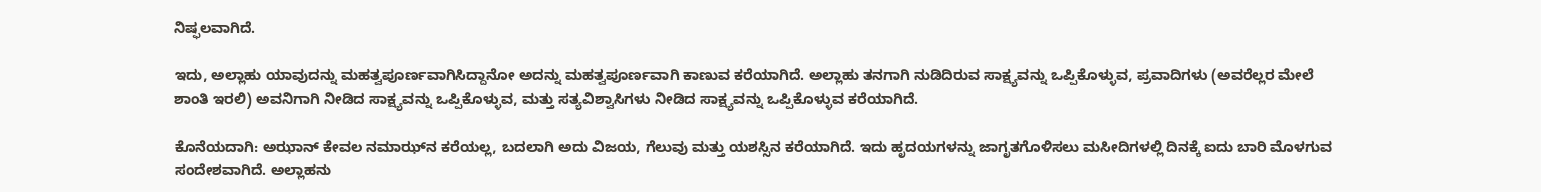ನಿಷ್ಫಲವಾಗಿದೆ.

ಇದು, ಅಲ್ಲಾಹು ಯಾವುದನ್ನು ಮಹತ್ವಪೂರ್ಣವಾಗಿಸಿದ್ದಾನೋ ಅದನ್ನು ಮಹತ್ವಪೂರ್ಣವಾಗಿ ಕಾಣುವ ಕರೆಯಾಗಿದೆ. ಅಲ್ಲಾಹು ತನಗಾಗಿ ನುಡಿದಿರುವ ಸಾಕ್ಷ್ಯವನ್ನು ಒಪ್ಪಿಕೊಳ್ಳುವ, ಪ್ರವಾದಿಗಳು (ಅವರೆಲ್ಲರ ಮೇಲೆ ಶಾಂತಿ ಇರಲಿ) ಅವನಿಗಾಗಿ ನೀಡಿದ ಸಾಕ್ಷ್ಯವನ್ನು ಒಪ್ಪಿಕೊಳ್ಳುವ, ಮತ್ತು ಸತ್ಯವಿಶ್ವಾಸಿಗಳು ನೀಡಿದ ಸಾಕ್ಷ್ಯವನ್ನು ಒಪ್ಪಿಕೊಳ್ಳುವ ಕರೆಯಾಗಿದೆ.

ಕೊನೆಯದಾಗಿ: ಅಝಾನ್ ಕೇವಲ ನಮಾಝ್‌ನ ಕರೆಯಲ್ಲ, ಬದಲಾಗಿ ಅದು ವಿಜಯ, ಗೆಲುವು ಮತ್ತು ಯಶಸ್ಸಿನ ಕರೆಯಾಗಿದೆ. ಇದು ಹೃದಯಗಳನ್ನು ಜಾಗೃತಗೊಳಿಸಲು ಮಸೀದಿಗಳಲ್ಲಿ ದಿನಕ್ಕೆ ಐದು ಬಾರಿ ಮೊಳಗುವ ಸಂದೇಶವಾಗಿದೆ. ಅಲ್ಲಾಹನು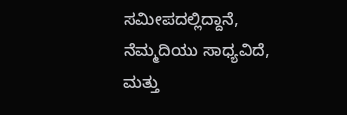ಸಮೀಪದಲ್ಲಿದ್ದಾನೆ, ನೆಮ್ಮದಿಯು ಸಾಧ್ಯವಿದೆ, ಮತ್ತು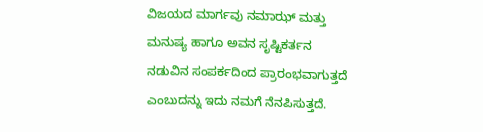ವಿಜಯದ ಮಾರ್ಗವು ನಮಾಝ್ ಮತ್ತು ಮನುಷ್ಯ ಹಾಗೂ ಅವನ ಸೃಷ್ಟಿಕರ್ತನ ನಡುವಿನ ಸಂಪರ್ಕದಿಂದ ಪ್ರಾರಂಭವಾಗುತ್ತದೆ ಎಂಬುದನ್ನು ಇದು ನಮಗೆ ನೆನಪಿಸುತ್ತದೆ.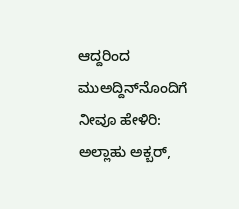ಆದ್ದರಿಂದ ಮುಅದ್ದಿನ್‌ನೊಂದಿಗೆ ನೀವೂ ಹೇಳಿರಿ: ಅಲ್ಲಾಹು ಅಕ್ಬರ್,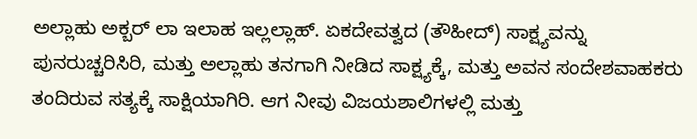ಅಲ್ಲಾಹು ಅಕ್ಬರ್ ಲಾ ಇಲಾಹ ಇಲ್ಲಲ್ಲಾಹ್. ಏಕದೇವತ್ವದ (ತೌಹೀದ್) ಸಾಕ್ಷ್ಯವನ್ನು ಪುನರುಚ್ಚರಿಸಿರಿ, ಮತ್ತು ಅಲ್ಲಾಹು ತನಗಾಗಿ ನೀಡಿದ ಸಾಕ್ಷ್ಯಕ್ಕೆ, ಮತ್ತು ಅವನ ಸಂದೇಶವಾಹಕರು ತಂದಿರುವ ಸತ್ಯಕ್ಕೆ ಸಾಕ್ಷಿಯಾಗಿರಿ. ಆಗ ನೀವು ವಿಜಯಶಾಲಿಗಳಲ್ಲಿ ಮತ್ತು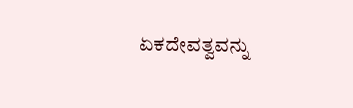ಏಕದೇವತ್ವವನ್ನು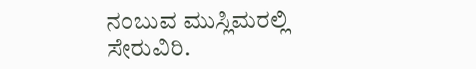ನಂಬುವ ಮುಸ್ಲಿಮರಲ್ಲಿ ಸೇರುವಿರಿ.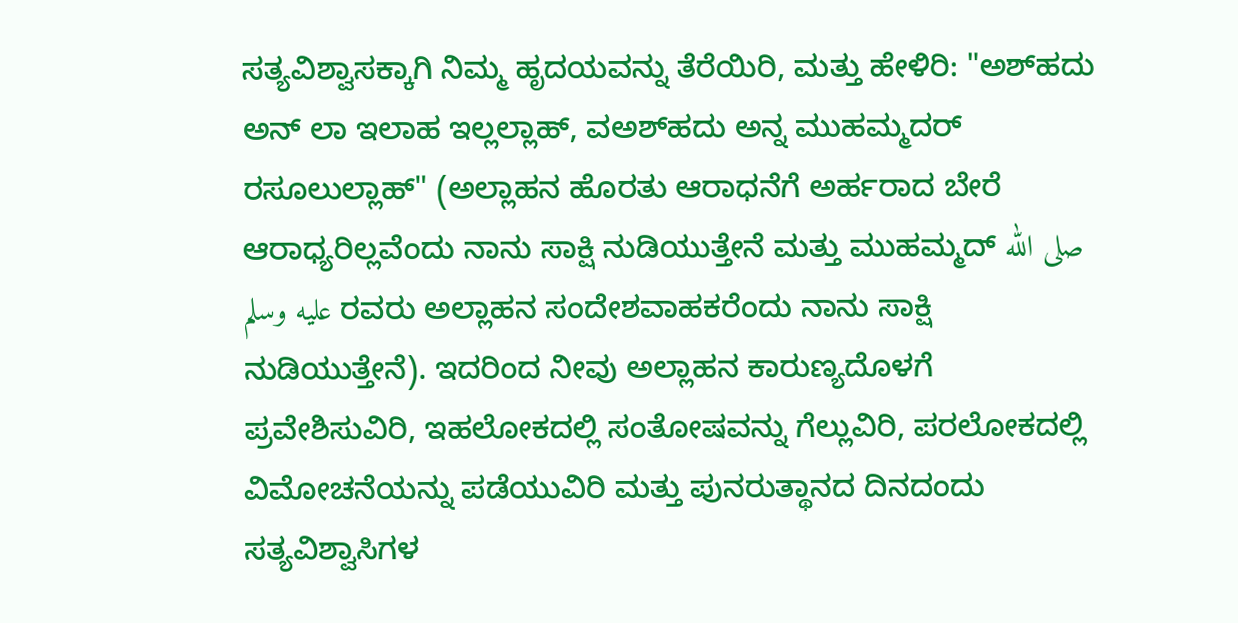ಸತ್ಯವಿಶ್ವಾಸಕ್ಕಾಗಿ ನಿಮ್ಮ ಹೃದಯವನ್ನು ತೆರೆಯಿರಿ, ಮತ್ತು ಹೇಳಿರಿ: "ಅಶ್‌ಹದು ಅನ್ ಲಾ ಇಲಾಹ ಇಲ್ಲಲ್ಲಾಹ್, ವ‌ಅಶ್‌ಹದು ಅನ್ನ ಮುಹಮ್ಮದರ್ ರಸೂಲುಲ್ಲಾಹ್" (ಅಲ್ಲಾಹನ ಹೊರತು ಆರಾಧನೆಗೆ ಅರ್ಹರಾದ ಬೇರೆ ಆರಾಧ್ಯರಿಲ್ಲವೆಂದು ನಾನು ಸಾಕ್ಷಿ ನುಡಿಯುತ್ತೇನೆ ಮತ್ತು ಮುಹಮ್ಮದ್ صلى الله عليه وسلم ರವರು ಅಲ್ಲಾಹನ ಸಂದೇಶವಾಹಕರೆಂದು ನಾನು ಸಾಕ್ಷಿ ನುಡಿಯುತ್ತೇನೆ). ಇದರಿಂದ ನೀವು ಅಲ್ಲಾಹನ ಕಾರುಣ್ಯದೊಳಗೆ ಪ್ರವೇಶಿಸುವಿರಿ, ಇಹಲೋಕದಲ್ಲಿ ಸಂತೋಷವನ್ನು ಗೆಲ್ಲುವಿರಿ, ಪರಲೋಕದಲ್ಲಿ ವಿಮೋಚನೆಯನ್ನು ಪಡೆಯುವಿರಿ ಮತ್ತು ಪುನರುತ್ಥಾನದ ದಿನದಂದು ಸತ್ಯವಿಶ್ವಾಸಿಗಳ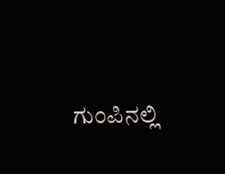ಗುಂಪಿನಲ್ಲಿ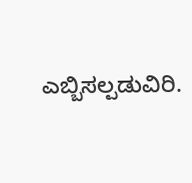ಎಬ್ಬಿಸಲ್ಪಡುವಿರಿ.